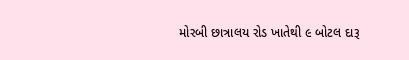મોરબી છાત્રાલય રોડ ખાતેથી ૯ બોટલ દારૂ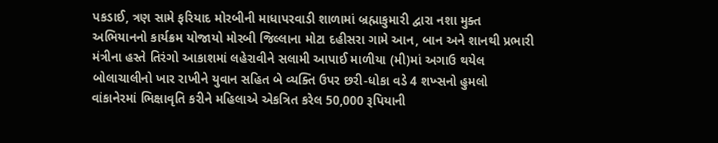પકડાઈ, ત્રણ સામે ફરિયાદ મોરબીની માધાપરવાડી શાળામાં બ્રહ્માકુમારી દ્વારા નશા મુક્ત અભિયાનનો કાર્યક્રમ યોજાયો મોરબી જિલ્લાના મોટા દહીસરા ગામે આન, બાન અને શાનથી પ્રભારી મંત્રીના હસ્તે તિરંગો આકાશમાં લહેરાવીને સલામી આપાઈ માળીયા (મી)માં અગાઉ થયેલ બોલાચાલીનો ખાર રાખીને યુવાન સહિત બે વ્યક્તિ ઉપર છરી-ધોકા વડે 4 શખ્સનો હુમલો વાંકાનેરમાં ભિક્ષાવૃતિ કરીને મહિલાએ એકત્રિત કરેલ 50,000 રૂપિયાની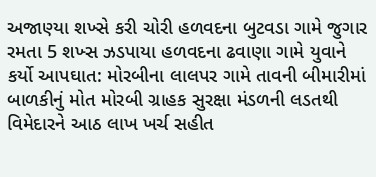અજાણ્યા શખ્સે કરી ચોરી હળવદના બુટવડા ગામે જુગાર રમતા 5 શખ્સ ઝડપાયા હળવદના ઢવાણા ગામે યુવાને કર્યો આપઘાત: મોરબીના લાલપર ગામે તાવની બીમારીમાં બાળકીનું મોત મોરબી ગ્રાહક સુરક્ષા મંડળની લડતથી વિમેદારને આઠ લાખ ખર્ચ સહીત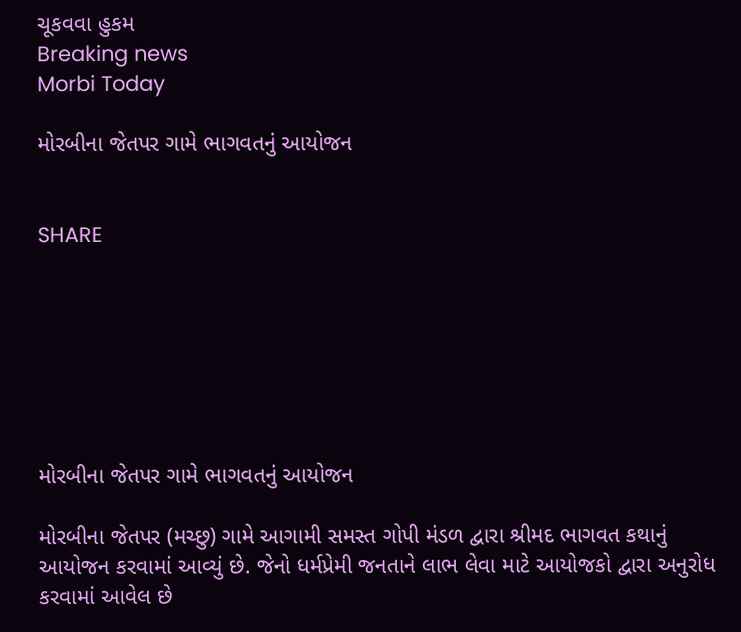ચૂકવવા હુકમ
Breaking news
Morbi Today

મોરબીના જેતપર ગામે ભાગવતનું આયોજન


SHARE







મોરબીના જેતપર ગામે ભાગવતનું આયોજન

મોરબીના જેતપર (મચ્છુ) ગામે આગામી સમસ્ત ગોપી મંડળ દ્વારા શ્રીમદ ભાગવત કથાનું આયોજન કરવામાં આવ્યું છે. જેનો ધર્મપ્રેમી જનતાને લાભ લેવા માટે આયોજકો દ્વારા અનુરોધ કરવામાં આવેલ છે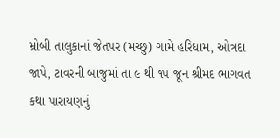મ્રોબી તાલુકાનાં જેતપર (મચ્છુ) ગામે હરિધામ, ઓત્રદા જાપે, ટાવરની બાજુમાં તા ૯ થી ૧૫ જૂન શ્રીમદ ભાગવત કથા પારાયણનું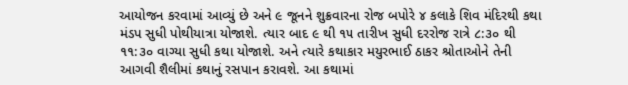આયોજન કરવામાં આવ્યું છે અને ૯ જૂનને શુક્રવારના રોજ બપોરે ૪ કલાકે શિવ મંદિરથી કથા મંડપ સુધી પોથીયાત્રા યોજાશે. ત્યાર બાદ ૯ થી ૧૫ તારીખ સુધી દરરોજ રાત્રે ૮:૩૦ થી ૧૧:૩૦ વાગ્યા સુધી કથા યોજાશે. અને ત્યારે કથાકાર મયુરભાઈ ઠાકર શ્રોતાઓને તેની આગવી શૈલીમાં કથાનું રસપાન કરાવશે. આ કથામાં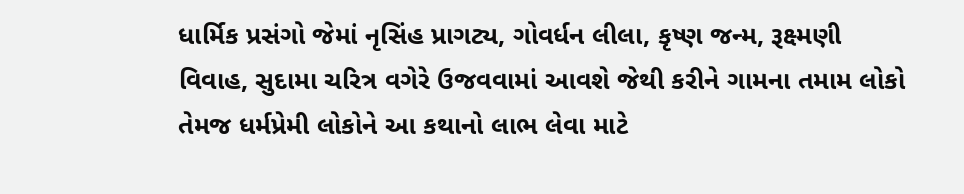ધાર્મિક પ્રસંગો જેમાં નૃસિંહ પ્રાગટ્ય, ગોવર્ધન લીલા, કૃષ્ણ જન્મ, રૂક્ષ્મણી વિવાહ, સુદામા ચરિત્ર વગેરે ઉજવવામાં આવશે જેથી કરીને ગામના તમામ લોકો તેમજ ધર્મપ્રેમી લોકોને આ કથાનો લાભ લેવા માટે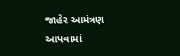જાહેર આમંત્રણ આપવામાં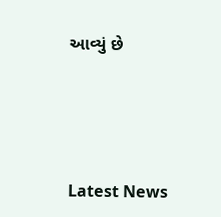આવ્યું છે






Latest News